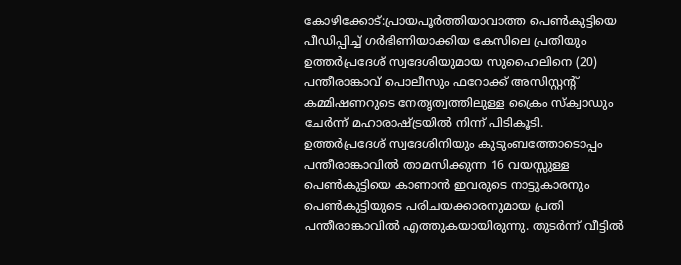കോഴിക്കോട്:പ്രായപൂർത്തിയാവാത്ത പെൺകുട്ടിയെ പീഡിപ്പിച്ച് ഗർഭിണിയാക്കിയ കേസിലെ പ്രതിയും ഉത്തർപ്രദേശ് സ്വദേശിയുമായ സുഹൈലിനെ (20) പന്തീരാങ്കാവ് പൊലീസും ഫറോക്ക് അസിസ്റ്റന്റ് കമ്മിഷണറുടെ നേതൃത്വത്തിലുള്ള ക്രൈം സ്ക്വാഡും ചേർന്ന് മഹാരാഷ്ട്രയിൽ നിന്ന് പിടികൂടി.
ഉത്തർപ്രദേശ് സ്വദേശിനിയും കുടുംബത്തോടൊപ്പം പന്തീരാങ്കാവിൽ താമസിക്കുന്ന 16 വയസ്സുള്ള പെൺകുട്ടിയെ കാണാൻ ഇവരുടെ നാട്ടുകാരനും പെൺകുട്ടിയുടെ പരിചയക്കാരനുമായ പ്രതി പന്തീരാങ്കാവിൽ എത്തുകയായിരുന്നു. തുടർന്ന് വീട്ടിൽ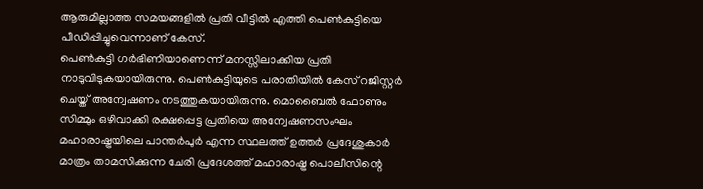ആരുമില്ലാത്ത സമയങ്ങളിൽ പ്രതി വീട്ടിൽ എത്തി പെൺകുട്ടിയെ പീഡിപ്പിച്ചുവെന്നാണ് കേസ്.
പെൺകുട്ടി ഗർഭിണിയാണെന്ന് മനസ്സിലാക്കിയ പ്രതി നാടുവിടുകയായിരുന്നു. പെൺകുട്ടിയുടെ പരാതിയിൽ കേസ് റജിസ്റ്റർ ചെയ്ത് അന്വേഷണം നടത്തുകയായിരുന്നു. മൊബൈൽ ഫോണും സിമ്മും ഒഴിവാക്കി രക്ഷപ്പെട്ട പ്രതിയെ അന്വേഷണസംഘം മഹാരാഷ്ട്രയിലെ പാന്തർപുർ എന്ന സ്ഥലത്ത് ഉത്തർ പ്രദേശുകാർ മാത്രം താമസിക്കുന്ന ചേരി പ്രദേശത്ത് മഹാരാഷ്ട്ര പൊലീസിന്റെ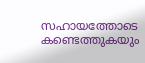സഹായത്തോടെ കണ്ടെത്തുകയും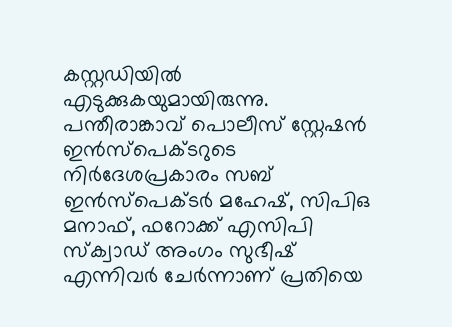കസ്റ്റഡിയിൽ എടുക്കുകയുമായിരുന്നു.
പന്തീരാങ്കാവ് പൊലീസ് സ്റ്റേഷൻ ഇൻസ്പെക്ടറുടെ നിർദേശപ്രകാരം സബ് ഇൻസ്പെക്ടർ മഹേഷ്, സിപിഒ മനാഫ്, ഫറോക്ക് എസിപി സ്ക്വാഡ് അംഗം സുഭീഷ് എന്നിവർ ചേർന്നാണ് പ്രതിയെ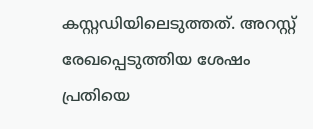കസ്റ്റഡിയിലെടുത്തത്. അറസ്റ്റ് രേഖപ്പെടുത്തിയ ശേഷം പ്രതിയെ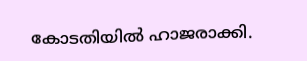കോടതിയിൽ ഹാജരാക്കി.